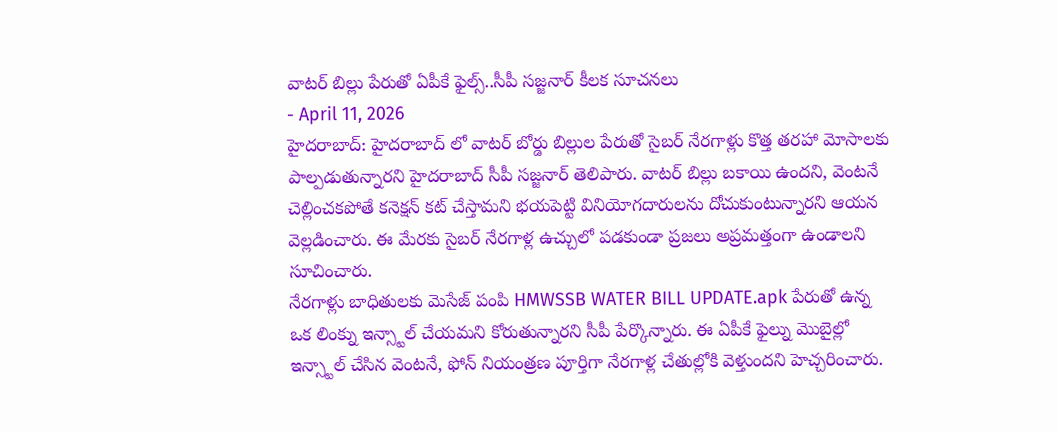వాటర్ బిల్లు పేరుతో ఏపీకే ఫైల్స్..సీపీ సజ్జనార్ కీలక సూచనలు
- April 11, 2026
హైదరాబాద్: హైదరాబాద్ లో వాటర్ బోర్డు బిల్లుల పేరుతో సైబర్ నేరగాళ్లు కొత్త తరహా మోసాలకు పాల్పడుతున్నారని హైదరాబాద్ సీపీ సజ్జనార్ తెలిపారు. వాటర్ బిల్లు బకాయి ఉందని, వెంటనే చెల్లించకపోతే కనెక్షన్ కట్ చేస్తామని భయపెట్టి వినియోగదారులను దోచుకుంటున్నారని ఆయన వెల్లడించారు. ఈ మేరకు సైబర్ నేరగాళ్ల ఉచ్చులో పడకుండా ప్రజలు అప్రమత్తంగా ఉండాలని సూచించారు.
నేరగాళ్లు బాధితులకు మెసేజ్ పంపి HMWSSB WATER BILL UPDATE.apk పేరుతో ఉన్న ఒక లింక్ను ఇన్స్టాల్ చేయమని కోరుతున్నారని సీపీ పేర్కొన్నారు. ఈ ఏపీకే ఫైల్ను మొబైల్లో ఇన్స్టాల్ చేసిన వెంటనే, ఫోన్ నియంత్రణ పూర్తిగా నేరగాళ్ల చేతుల్లోకి వెళ్తుందని హెచ్చరించారు.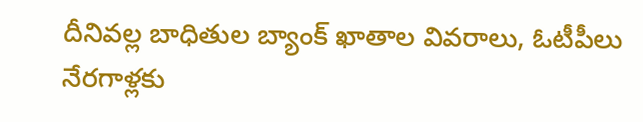దీనివల్ల బాధితుల బ్యాంక్ ఖాతాల వివరాలు, ఓటీపీలు నేరగాళ్లకు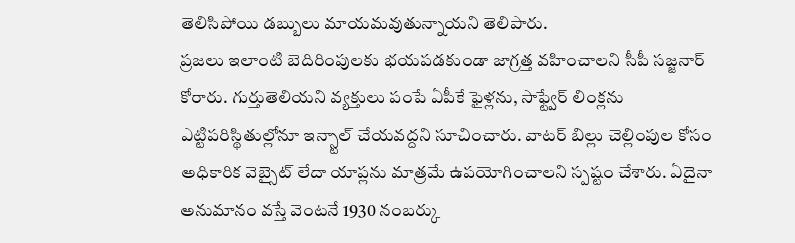తెలిసిపోయి డబ్బులు మాయమవుతున్నాయని తెలిపారు.
ప్రజలు ఇలాంటి బెదిరింపులకు భయపడకుండా జాగ్రత్త వహించాలని సీపీ సజ్జనార్ కోరారు. గుర్తుతెలియని వ్యక్తులు పంపే ఏపీకే ఫైళ్లను, సాఫ్ట్వేర్ లింక్లను ఎట్టిపరిస్థితుల్లోనూ ఇన్స్టాల్ చేయవద్దని సూచించారు. వాటర్ బిల్లు చెల్లింపుల కోసం అధికారిక వెబ్సైట్ లేదా యాప్లను మాత్రమే ఉపయోగించాలని స్పష్టం చేశారు. ఏదైనా అనుమానం వస్తే వెంటనే 1930 నంబర్కు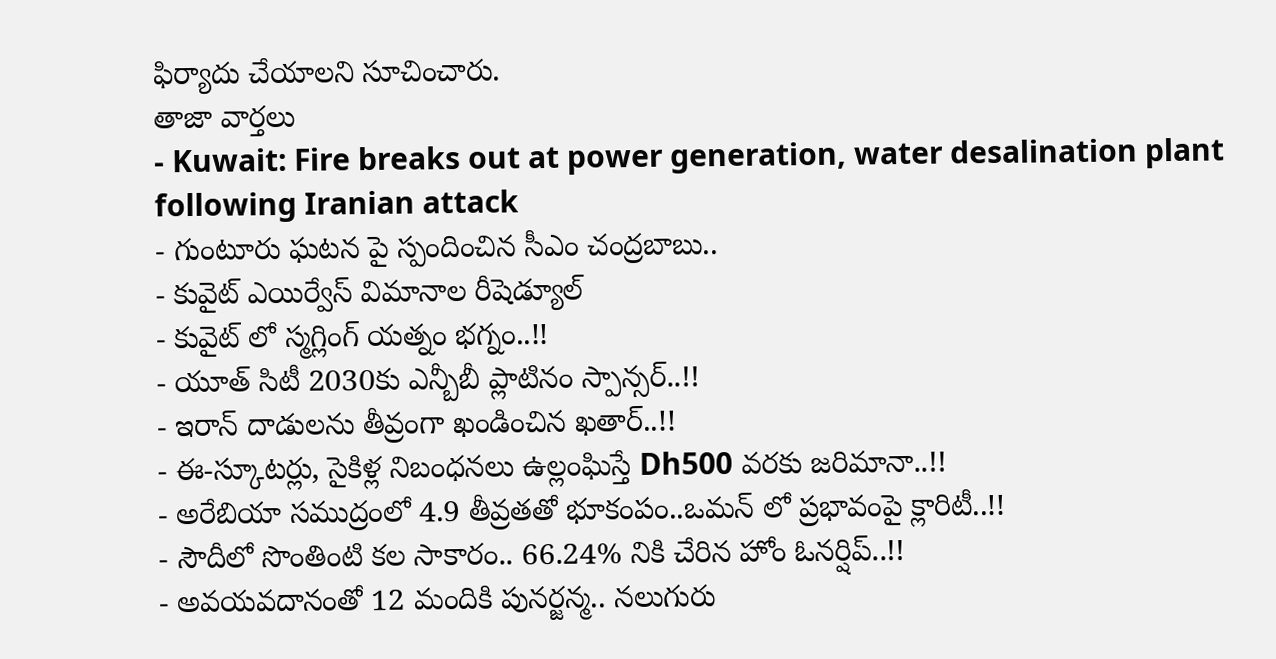ఫిర్యాదు చేయాలని సూచించారు.
తాజా వార్తలు
- Kuwait: Fire breaks out at power generation, water desalination plant following Iranian attack
- గుంటూరు ఘటన పై స్పందించిన సీఎం చంద్రబాబు..
- కువైట్ ఎయిర్వేస్ విమానాల రీషెడ్యూల్
- కువైట్ లో స్మగ్లింగ్ యత్నం భగ్నం..!!
- యూత్ సిటీ 2030కు ఎన్బీబీ ప్లాటినం స్పాన్సర్..!!
- ఇరాన్ దాడులను తీవ్రంగా ఖండించిన ఖతార్..!!
- ఈ-స్కూటర్లు, సైకిళ్ల నిబంధనలు ఉల్లంఘిస్తే Dh500 వరకు జరిమానా..!!
- అరేబియా సముద్రంలో 4.9 తీవ్రతతో భూకంపం..ఒమన్ లో ప్రభావంపై క్లారిటీ..!!
- సౌదీలో సొంతింటి కల సాకారం.. 66.24% నికి చేరిన హోం ఓనర్షిప్..!!
- అవయవదానంతో 12 మందికి పునర్జన్మ.. నలుగురు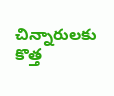చిన్నారులకు కొత్త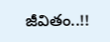జీవితం..!!